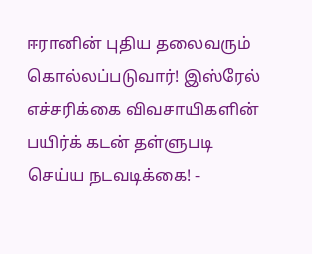ஈரானின் புதிய தலைவரும் கொல்லப்படுவார்! இஸ்ரேல் எச்சரிக்கை விவசாயிகளின் பயிர்க் கடன் தள்ளுபடி செய்ய நடவடிக்கை! -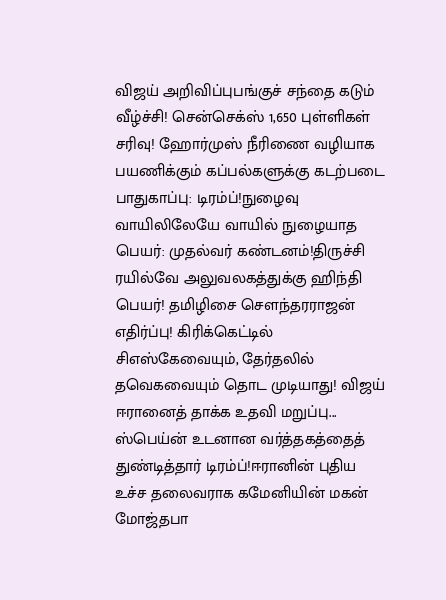விஜய் அறிவிப்புபங்குச் சந்தை கடும் வீழ்ச்சி! சென்செக்ஸ் 1,650 புள்ளிகள் சரிவு! ஹோர்முஸ் நீரிணை வழியாக பயணிக்கும் கப்பல்களுக்கு கடற்படை பாதுகாப்பு: டிரம்ப்!நுழைவு வாயிலிலேயே வாயில் நுழையாத பெயர்: முதல்வர் கண்டனம்!திருச்சி ரயில்வே அலுவலகத்துக்கு ஹிந்தி பெயர்! தமிழிசை செளந்தரராஜன் எதிர்ப்பு! கிரிக்கெட்டில் சிஎஸ்கேவையும், தேர்தலில் தவெகவையும் தொட முடியாது! விஜய் ஈரானைத் தாக்க உதவி மறுப்பு... ஸ்பெய்ன் உடனான வர்த்தகத்தைத் துண்டித்தார் டிரம்ப்!ஈரானின் புதிய உச்ச தலைவராக கமேனியின் மகன் மோஜ்தபா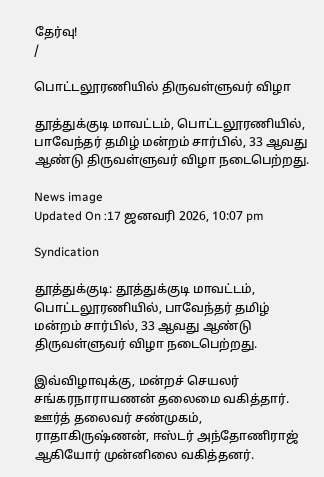தேர்வு!
/

பொட்டலூரணியில் திருவள்ளுவர் விழா

தூத்துக்குடி மாவட்டம், பொட்டலூரணியில், பாவேந்தர் தமிழ் மன்றம் சார்பில், 33 ஆவது ஆண்டு திருவள்ளுவர் விழா நடைபெற்றது.

News image
Updated On :17 ஜனவரி 2026, 10:07 pm

Syndication

தூத்துக்குடி: தூத்துக்குடி மாவட்டம், பொட்டலூரணியில், பாவேந்தர் தமிழ் மன்றம் சார்பில், 33 ஆவது ஆண்டு திருவள்ளுவர் விழா நடைபெற்றது.

இவ்விழாவுக்கு, மன்றச் செயலர் சங்கரநாராயணன் தலைமை வகித்தார். ஊர்த் தலைவர் சண்முகம், ராதாகிருஷ்ணன், ஈஸ்டர் அந்தோணிராஜ் ஆகியோர் முன்னிலை வகித்தனர்.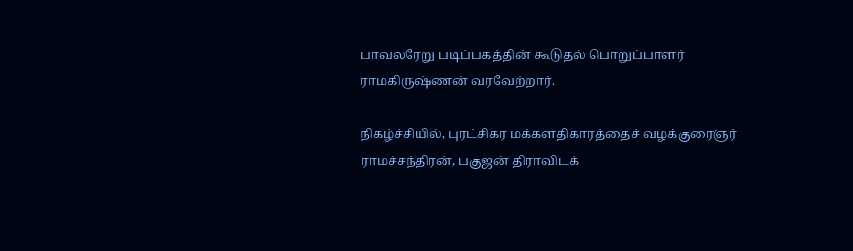பாவலரேறு படிப்பகத்தின் கூடுதல் பொறுப்பாளர் ராமகிருஷ்ணன் வரவேற்றார்.

நிகழ்ச்சியில், புரட்சிகர மக்களதிகாரத்தைச் வழக்குரைஞர் ராமச்சந்திரன், பகுஜன் திராவிடக்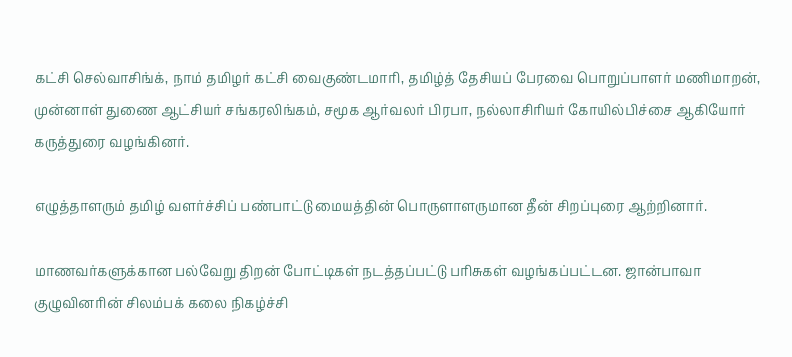கட்சி செல்வாசிங்க், நாம் தமிழர் கட்சி வைகுண்டமாரி, தமிழ்த் தேசியப் பேரவை பொறுப்பாளர் மணிமாறன், முன்னாள் துணை ஆட்சியர் சங்கரலிங்கம், சமூக ஆர்வலர் பிரபா, நல்லாசிரியர் கோயில்பிச்சை ஆகியோர் கருத்துரை வழங்கினர்.

எழுத்தாளரும் தமிழ் வளர்ச்சிப் பண்பாட்டு மையத்தின் பொருளாளருமான தீன் சிறப்புரை ஆற்றினார்.

மாணவர்களுக்கான பல்வேறு திறன் போட்டிகள் நடத்தப்பட்டு பரிசுகள் வழங்கப்பட்டன. ஜான்பாவா குழுவினரின் சிலம்பக் கலை நிகழ்ச்சி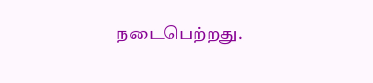நடைபெற்றது.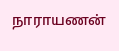நாராயணன்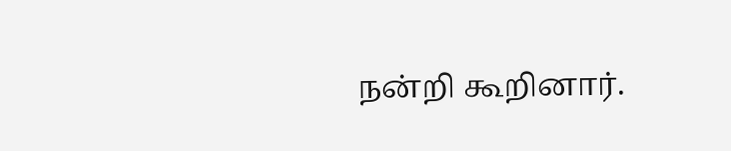நன்றி கூறினார்.